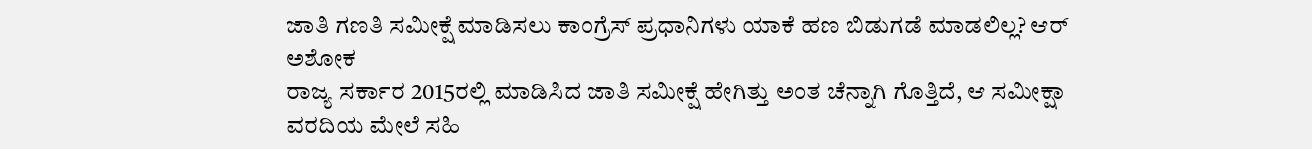ಜಾತಿ ಗಣತಿ ಸಮೀಕ್ಷೆ ಮಾಡಿಸಲು ಕಾಂಗ್ರೆಸ್ ಪ್ರಧಾನಿಗಳು ಯಾಕೆ ಹಣ ಬಿಡುಗಡೆ ಮಾಡಲಿಲ್ಲ? ಆರ್ ಅಶೋಕ
ರಾಜ್ಯ ಸರ್ಕಾರ 2015ರಲ್ಲಿ ಮಾಡಿಸಿದ ಜಾತಿ ಸಮೀಕ್ಷೆ ಹೇಗಿತ್ತು ಅಂತ ಚೆನ್ನಾಗಿ ಗೊತ್ತಿದೆ, ಆ ಸಮೀಕ್ಷಾ ವರದಿಯ ಮೇಲೆ ಸಹಿ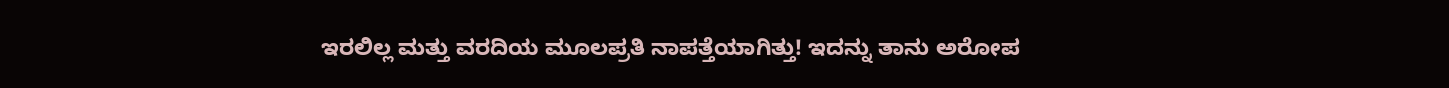ಇರಲಿಲ್ಲ ಮತ್ತು ವರದಿಯ ಮೂಲಪ್ರತಿ ನಾಪತ್ತೆಯಾಗಿತ್ತು! ಇದನ್ನು ತಾನು ಅರೋಪ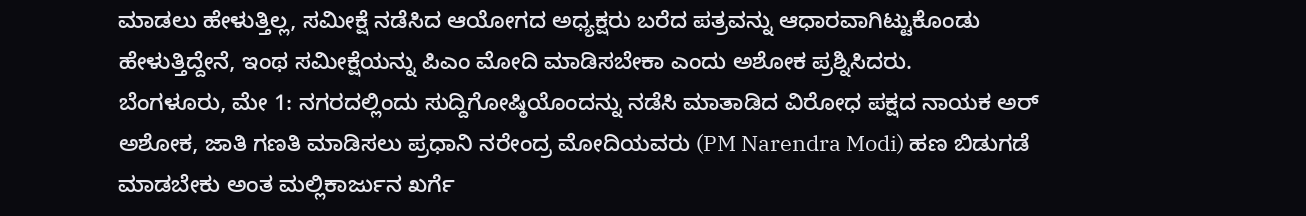ಮಾಡಲು ಹೇಳುತ್ತಿಲ್ಲ, ಸಮೀಕ್ಷೆ ನಡೆಸಿದ ಆಯೋಗದ ಅಧ್ಯಕ್ಷರು ಬರೆದ ಪತ್ರವನ್ನು ಆಧಾರವಾಗಿಟ್ಟುಕೊಂಡು ಹೇಳುತ್ತಿದ್ದೇನೆ, ಇಂಥ ಸಮೀಕ್ಷೆಯನ್ನು ಪಿಎಂ ಮೋದಿ ಮಾಡಿಸಬೇಕಾ ಎಂದು ಅಶೋಕ ಪ್ರಶ್ನಿಸಿದರು.
ಬೆಂಗಳೂರು, ಮೇ 1: ನಗರದಲ್ಲಿಂದು ಸುದ್ದಿಗೋಷ್ಠಿಯೊಂದನ್ನು ನಡೆಸಿ ಮಾತಾಡಿದ ವಿರೋಧ ಪಕ್ಷದ ನಾಯಕ ಅರ್ ಅಶೋಕ, ಜಾತಿ ಗಣತಿ ಮಾಡಿಸಲು ಪ್ರಧಾನಿ ನರೇಂದ್ರ ಮೋದಿಯವರು (PM Narendra Modi) ಹಣ ಬಿಡುಗಡೆ ಮಾಡಬೇಕು ಅಂತ ಮಲ್ಲಿಕಾರ್ಜುನ ಖರ್ಗೆ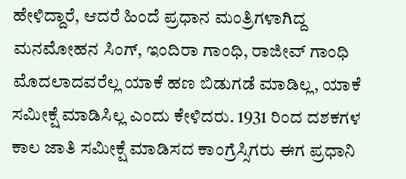ಹೇಳಿದ್ದಾರೆ, ಆದರೆ ಹಿಂದೆ ಪ್ರಧಾನ ಮಂತ್ರಿಗಳಾಗಿದ್ದ ಮನಮೋಹನ ಸಿಂಗ್, ಇಂದಿರಾ ಗಾಂಧಿ, ರಾಜೀವ್ ಗಾಂಧಿ ಮೊದಲಾದವರೆಲ್ಲ ಯಾಕೆ ಹಣ ಬಿಡುಗಡೆ ಮಾಡಿಲ್ಲ, ಯಾಕೆ ಸಮೀಕ್ಷೆ ಮಾಡಿಸಿಲ್ಲ ಎಂದು ಕೇಳಿದರು. 1931 ರಿಂದ ದಶಕಗಳ ಕಾಲ ಜಾತಿ ಸಮೀಕ್ಷೆ ಮಾಡಿಸದ ಕಾಂಗ್ರೆಸ್ಸಿಗರು ಈಗ ಪ್ರಧಾನಿ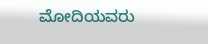ಮೋದಿಯವರು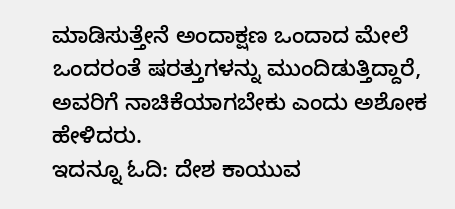ಮಾಡಿಸುತ್ತೇನೆ ಅಂದಾಕ್ಷಣ ಒಂದಾದ ಮೇಲೆ ಒಂದರಂತೆ ಷರತ್ತುಗಳನ್ನು ಮುಂದಿಡುತ್ತಿದ್ದಾರೆ, ಅವರಿಗೆ ನಾಚಿಕೆಯಾಗಬೇಕು ಎಂದು ಅಶೋಕ ಹೇಳಿದರು.
ಇದನ್ನೂ ಓದಿ: ದೇಶ ಕಾಯುವ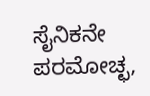ಸೈನಿಕನೇ ಪರಮೋಚ್ಛ,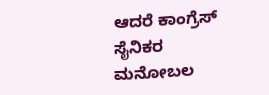ಆದರೆ ಕಾಂಗ್ರೆಸ್ ಸೈನಿಕರ ಮನೋಬಲ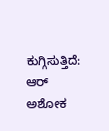ಕುಗ್ಗಿಸುತ್ತಿದೆ: ಆರ್ ಅಶೋಕ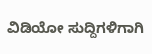ವಿಡಿಯೋ ಸುದ್ದಿಗಳಿಗಾಗಿ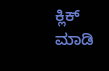ಕ್ಲಿಕ್ ಮಾಡಿ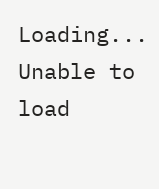Loading...
Unable to load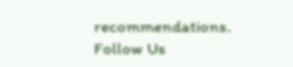recommendations.
Follow Us